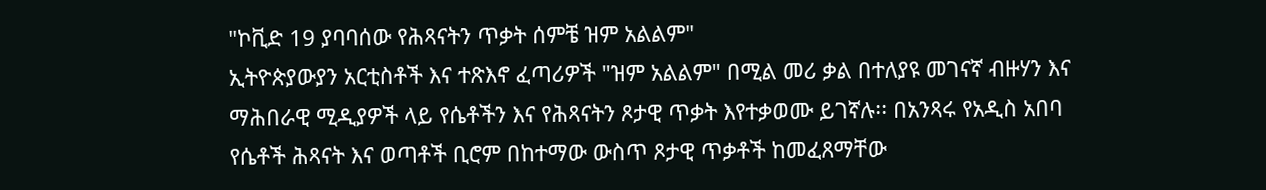"ኮቪድ 19 ያባባሰው የሕጻናትን ጥቃት ሰምቼ ዝም አልልም"
ኢትዮጵያውያን አርቲስቶች እና ተጽእኖ ፈጣሪዎች "ዝም አልልም" በሚል መሪ ቃል በተለያዩ መገናኛ ብዙሃን እና ማሕበራዊ ሚዲያዎች ላይ የሴቶችን እና የሕጻናትን ጾታዊ ጥቃት እየተቃወሙ ይገኛሉ፡፡ በአንጻሩ የአዲስ አበባ የሴቶች ሕጻናት እና ወጣቶች ቢሮም በከተማው ውስጥ ጾታዊ ጥቃቶች ከመፈጸማቸው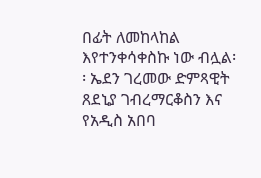በፊት ለመከላከል እየተንቀሳቀስኩ ነው ብሏል፡፡ ኤደን ገረመው ድምጻዊት ጸደኒያ ገብረማርቆስን እና የአዲስ አበባ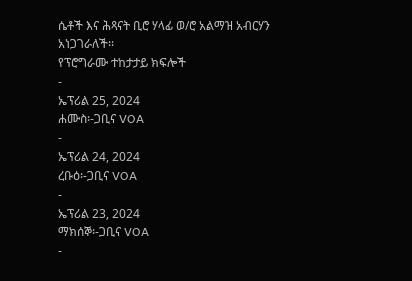ሴቶች እና ሕጻናት ቢሮ ሃላፊ ወ/ሮ አልማዝ አብርሃን አነጋገራለች፡፡
የፕሮግራሙ ተከታታይ ክፍሎች
-
ኤፕሪል 25, 2024
ሐሙስ፡-ጋቢና VOA
-
ኤፕሪል 24, 2024
ረቡዕ፡-ጋቢና VOA
-
ኤፕሪል 23, 2024
ማክሰኞ፡-ጋቢና VOA
-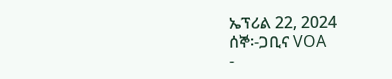ኤፕሪል 22, 2024
ሰኞ፡-ጋቢና VOA
-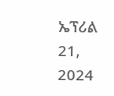ኤፕሪል 21, 2024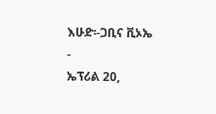እሁድ፡-ጋቢና ቪኦኤ
-
ኤፕሪል 20,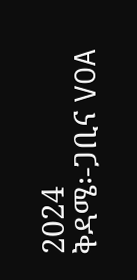2024
ቅዳሜ፡-ጋቢና VOA